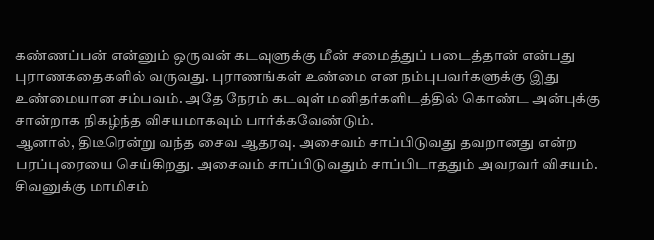கண்ணப்பன் என்னும் ஒருவன் கடவுளுக்கு மீன் சமைத்துப் படைத்தான் என்பது புராணகதைகளில் வருவது. புராணங்கள் உண்மை என நம்புபவர்களுக்கு இது உண்மையான சம்பவம். அதே நேரம் கடவுள் மனிதர்களிடத்தில் கொண்ட அன்புக்கு சான்றாக நிகழ்ந்த விசயமாகவும் பார்க்கவேண்டும்.
ஆனால், திடீரென்று வந்த சைவ ஆதரவு. அசைவம் சாப்பிடுவது தவறானது என்ற பரப்புரையை செய்கிறது. அசைவம் சாப்பிடுவதும் சாப்பிடாததும் அவரவர் விசயம்.
சிவனுக்கு மாமிசம்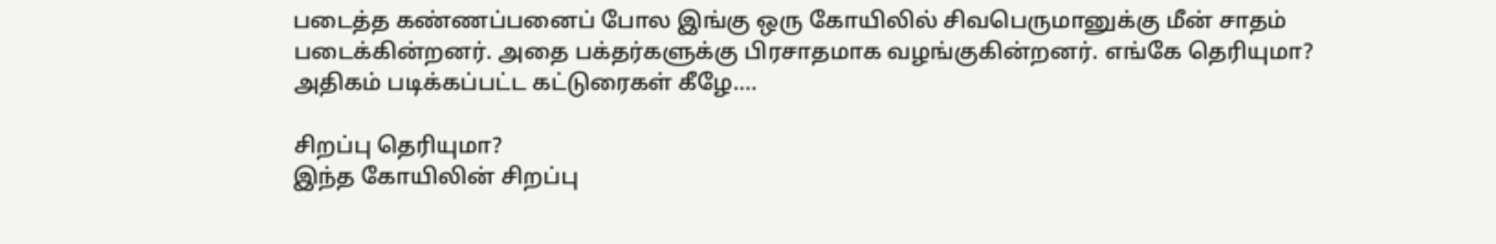படைத்த கண்ணப்பனைப் போல இங்கு ஒரு கோயிலில் சிவபெருமானுக்கு மீன் சாதம் படைக்கின்றனர். அதை பக்தர்களுக்கு பிரசாதமாக வழங்குகின்றனர். எங்கே தெரியுமா?
அதிகம் படிக்கப்பட்ட கட்டுரைகள் கீழே....

சிறப்பு தெரியுமா?
இந்த கோயிலின் சிறப்பு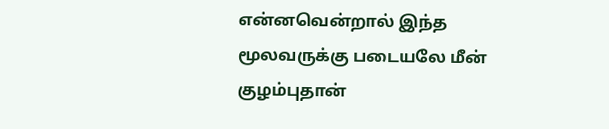என்னவென்றால் இந்த மூலவருக்கு படையலே மீன் குழம்புதான்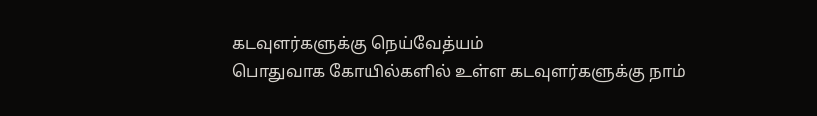கடவுளர்களுக்கு நெய்வேத்யம்
பொதுவாக கோயில்களில் உள்ள கடவுளர்களுக்கு நாம்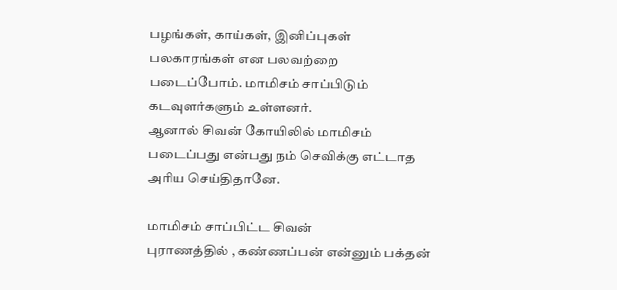பழங்கள், காய்கள், இனிப்புகள் பலகாரங்கள் என பலவற்றை படைப்போம். மாமிசம் சாப்பிடும் கடவுளர்களும் உள்ளனர்.
ஆனால் சிவன் கோயிலில் மாமிசம் படைப்பது என்பது நம் செவிக்கு எட்டாத அரிய செய்திதானே.

மாமிசம் சாப்பிட்ட சிவன்
புராணத்தில் , கண்ணப்பன் என்னும் பக்தன்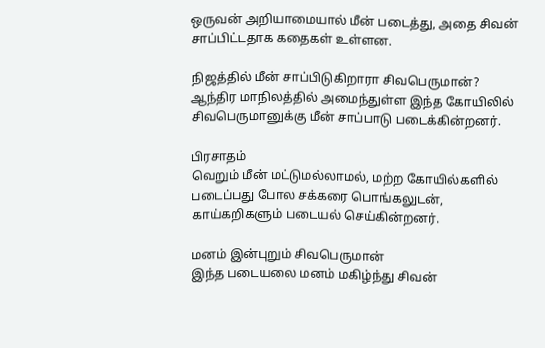ஒருவன் அறியாமையால் மீன் படைத்து, அதை சிவன் சாப்பிட்டதாக கதைகள் உள்ளன.

நிஜத்தில் மீன் சாப்பிடுகிறாரா சிவபெருமான்?
ஆந்திர மாநிலத்தில் அமைந்துள்ள இந்த கோயிலில் சிவபெருமானுக்கு மீன் சாப்பாடு படைக்கின்றனர்.

பிரசாதம்
வெறும் மீன் மட்டுமல்லாமல், மற்ற கோயில்களில் படைப்பது போல சக்கரை பொங்கலுடன், காய்கறிகளும் படையல் செய்கின்றனர்.

மனம் இன்புறும் சிவபெருமான்
இந்த படையலை மனம் மகிழ்ந்து சிவன்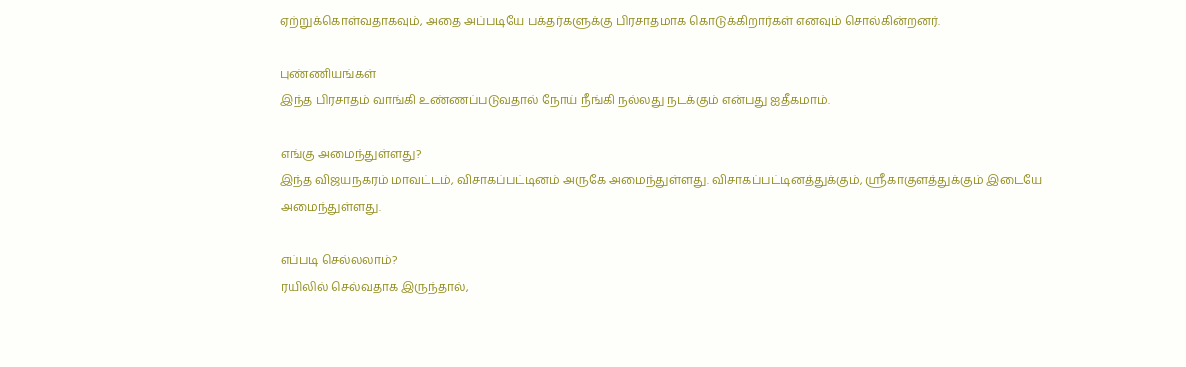ஏற்றுக்கொள்வதாகவும், அதை அப்படியே பக்தர்களுக்கு பிரசாதமாக கொடுக்கிறார்கள் எனவும் சொல்கின்றனர்.

புண்ணியங்கள்
இந்த பிரசாதம் வாங்கி உண்ணப்படுவதால் நோய் நீங்கி நல்லது நடக்கும் என்பது ஐதீகமாம்.

எங்கு அமைந்துள்ளது?
இந்த விஜயநகரம் மாவட்டம், விசாகப்பட்டினம் அருகே அமைந்துள்ளது. விசாகப்பட்டினத்துக்கும், ஸ்ரீகாகுளத்துக்கும் இடையே அமைந்துள்ளது.

எப்படி செல்லலாம்?
ரயிலில் செல்வதாக இருந்தால்,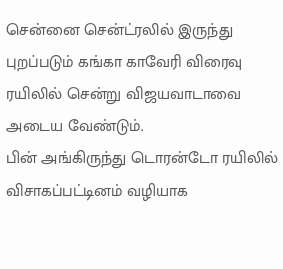சென்னை சென்ட்ரலில் இருந்து புறப்படும் கங்கா காவேரி விரைவு ரயிலில் சென்று விஜயவாடாவை அடைய வேண்டும்.
பின் அங்கிருந்து டொரன்டோ ரயிலில் விசாகப்பட்டினம் வழியாக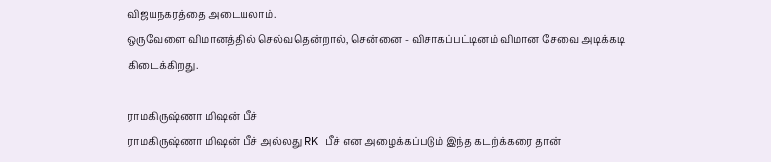விஜயநகரத்தை அடையலாம்.
ஒருவேளை விமானத்தில் செல்வதென்றால், சென்னை - விசாகப்பட்டினம் விமான சேவை அடிக்கடி கிடைக்கிறது.

ராமகிருஷ்ணா மிஷன் பீச்
ராமகிருஷ்ணா மிஷன் பீச் அல்லது RK பீச் என அழைக்கப்படும் இந்த கடற்க்கரை தான்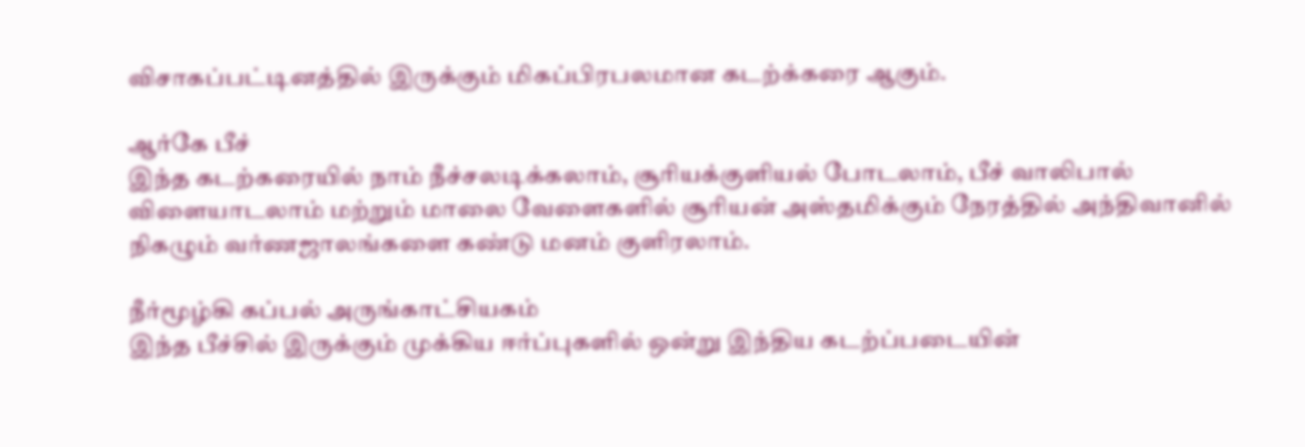விசாகப்பட்டினத்தில் இருக்கும் மிகப்பிரபலமான கடற்க்கரை ஆகும்.

ஆர்கே பீச்
இந்த கடற்கரையில் நாம் நீச்சலடிக்கலாம், சூரியக்குளியல் போடலாம், பீச் வாலிபால் விளையாடலாம் மற்றும் மாலை வேளைகளில் சூரியன் அஸ்தமிக்கும் நேரத்தில் அந்திவானில் நிகழும் வர்ணஜாலங்களை கண்டு மனம் குளிரலாம்.

நீர்மூழ்கி கப்பல் அருங்காட்சியகம்
இந்த பீச்சில் இருக்கும் முக்கிய ஈர்ப்புகளில் ஒன்று இந்திய கடற்ப்படையின்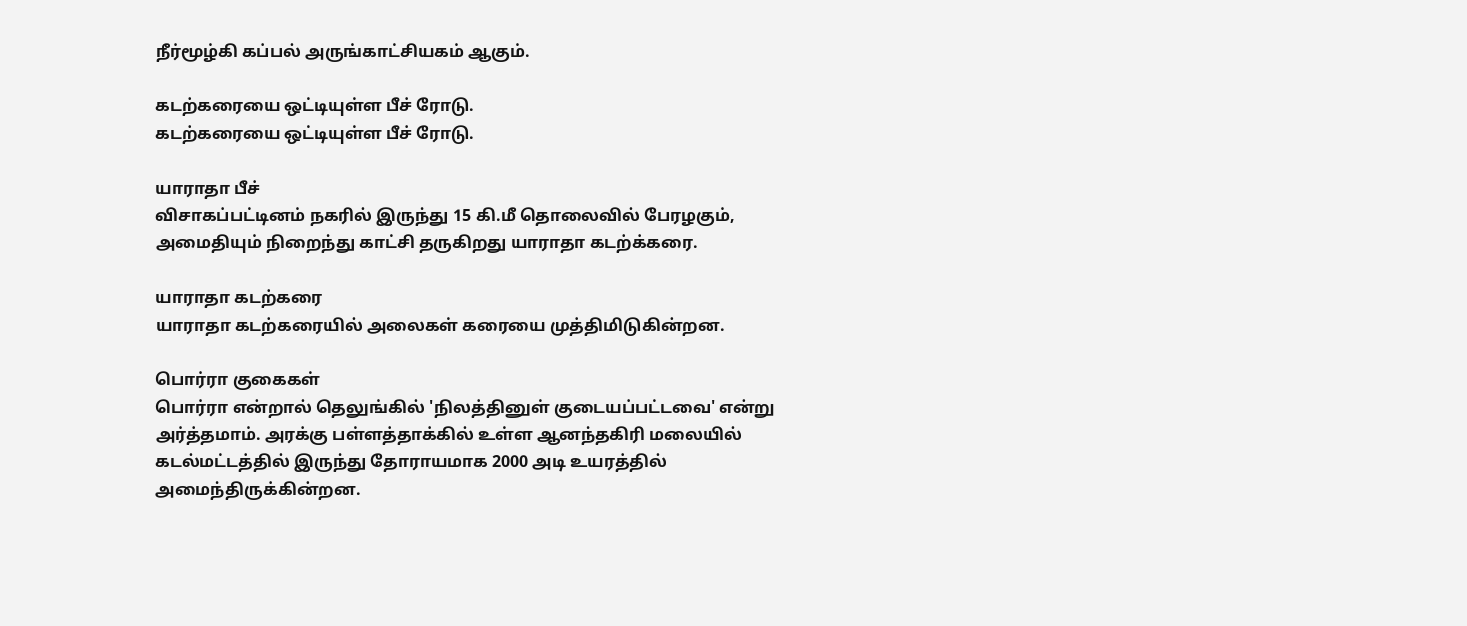நீர்மூழ்கி கப்பல் அருங்காட்சியகம் ஆகும்.

கடற்கரையை ஒட்டியுள்ள பீச் ரோடு.
கடற்கரையை ஒட்டியுள்ள பீச் ரோடு.

யாராதா பீச்
விசாகப்பட்டினம் நகரில் இருந்து 15 கி.மீ தொலைவில் பேரழகும், அமைதியும் நிறைந்து காட்சி தருகிறது யாராதா கடற்க்கரை.

யாராதா கடற்கரை
யாராதா கடற்கரையில் அலைகள் கரையை முத்திமிடுகின்றன.

பொர்ரா குகைகள்
பொர்ரா என்றால் தெலுங்கில் 'நிலத்தினுள் குடையப்பட்டவை' என்று அர்த்தமாம். அரக்கு பள்ளத்தாக்கில் உள்ள ஆனந்தகிரி மலையில் கடல்மட்டத்தில் இருந்து தோராயமாக 2000 அடி உயரத்தில் அமைந்திருக்கின்றன.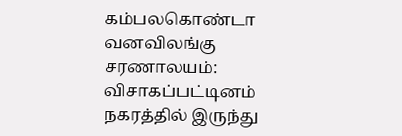கம்பலகொண்டா வனவிலங்கு சரணாலயம்:
விசாகப்பட்டினம் நகரத்தில் இருந்து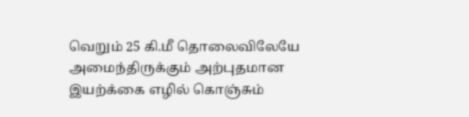வெறும் 25 கி.மீ தொலைவிலேயே அமைந்திருக்கும் அற்புதமான இயற்க்கை எழில் கொஞ்சும்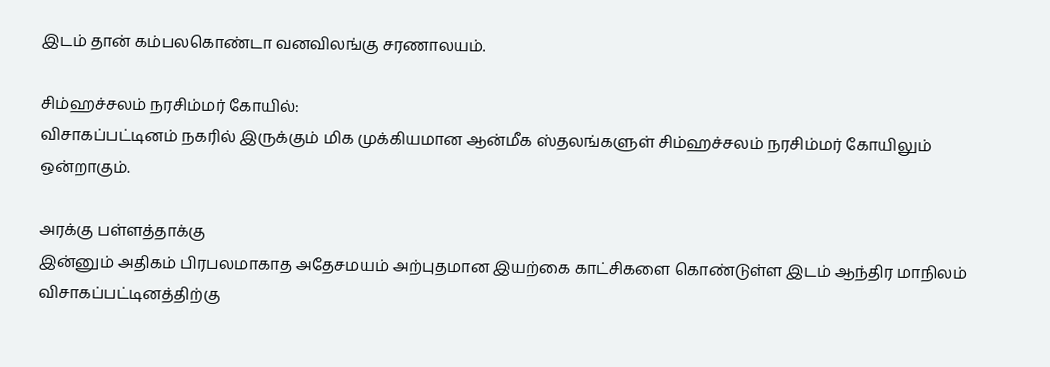இடம் தான் கம்பலகொண்டா வனவிலங்கு சரணாலயம்.

சிம்ஹச்சலம் நரசிம்மர் கோயில்:
விசாகப்பட்டினம் நகரில் இருக்கும் மிக முக்கியமான ஆன்மீக ஸ்தலங்களுள் சிம்ஹச்சலம் நரசிம்மர் கோயிலும் ஒன்றாகும்.

அரக்கு பள்ளத்தாக்கு
இன்னும் அதிகம் பிரபலமாகாத அதேசமயம் அற்புதமான இயற்கை காட்சிகளை கொண்டுள்ள இடம் ஆந்திர மாநிலம் விசாகப்பட்டினத்திற்கு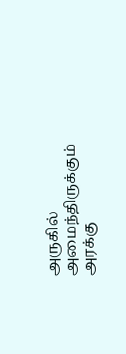அருகில் அமைந்திருக்கும் அரக்கு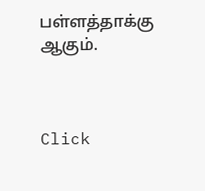பள்ளத்தாக்கு ஆகும்.



Click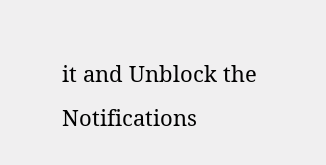it and Unblock the Notifications